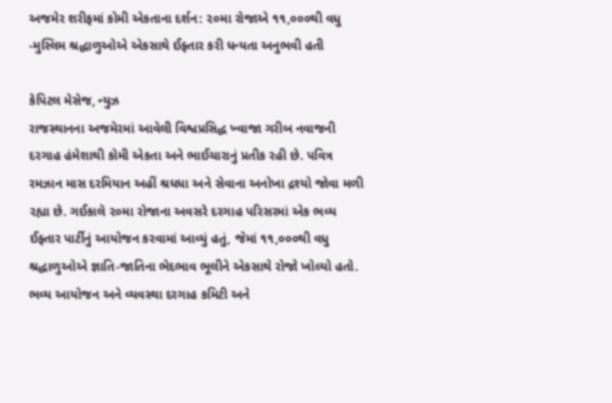અજમેર શરીફમાં કોમી એકતાના દર્શન: ૨૦મા રોજાએ ૧૧,૦૦૦થી વધુ -મુસ્લિમ શ્રદ્ધાળુઓએ એકસાથે ઈફ્તાર કરી ધન્યતા અનુભવી હતી

કેપિટલ મેસેજ, ન્યુઝ
રાજસ્થાનના અજમેરમાં આવેલી વિશ્વપ્રસિદ્ધ ખ્વાજા ગરીબ નવાજની દરગાહ હંમેશાથી કોમી એકતા અને ભાઈચારાનું પ્રતીક રહી છે. પવિત્ર રમઝાન માસ દરમિયાન અહીં શ્રધધા અને સેવાના અનોખા દ્રશ્યો જોવા મળી રહ્યા છે. ગઈકાલે ૨૦મા રોજાના અવસરે દરગાહ પરિસરમાં એક ભવ્ય ઈફ્તાર પાર્ટીનું આયોજન કરવામાં આવ્યું હતું, જેમાં ૧૧,૦૦૦થી વધુ શ્રદ્ધાળુઓએ જ્ઞાતિ-જાતિના ભેદભાવ ભૂલીને એકસાથે રોજો ખોલ્યો હતો.
ભવ્ય આયોજન અને વ્યવસ્થા દરગાહ કમિટી અને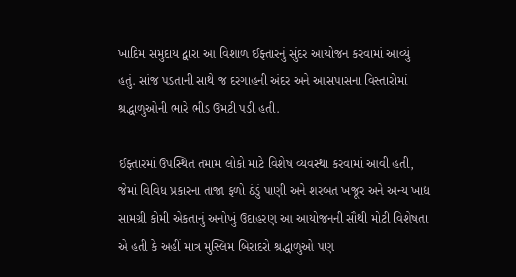ખાદિમ સમુદાય દ્વારા આ વિશાળ ઈફ્તારનું સુંદર આયોજન કરવામાં આવ્યું હતું. સાંજ પડતાની સાથે જ દરગાહની અંદર અને આસપાસના વિસ્તારોમાં શ્રદ્ધાળુઓની ભારે ભીડ ઉમટી પડી હતી.

ઈફ્તારમાં ઉપસ્થિત તમામ લોકો માટે વિશેષ વ્યવસ્થા કરવામાં આવી હતી, જેમાં વિવિધ પ્રકારના તાજા ફળો ઠંડું પાણી અને શરબત ખજૂર અને અન્ય ખાદ્ય સામગ્રી કોમી એકતાનું અનોખું ઉદાહરણ આ આયોજનની સૌથી મોટી વિશેષતા એ હતી કે અહીં માત્ર મુસ્લિમ બિરાદરો શ્રદ્ધાળુઓ પણ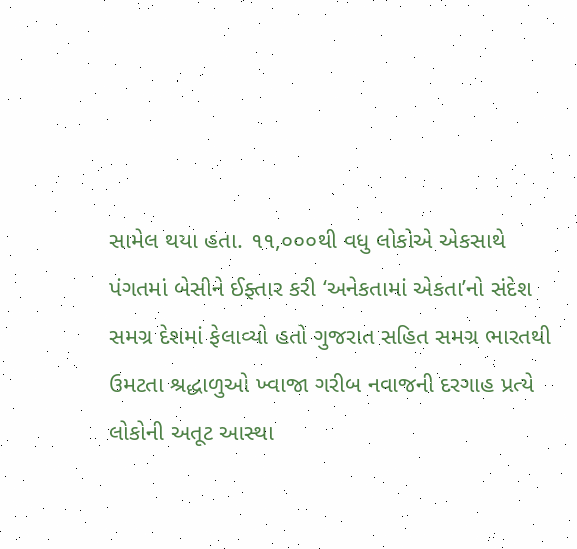સામેલ થયા હતા. ૧૧,૦૦૦થી વધુ લોકોએ એકસાથે પંગતમાં બેસીને ઈફ્તાર કરી ‘અનેકતામાં એકતા’નો સંદેશ સમગ્ર દેશમાં ફેલાવ્યો હતો ગુજરાત સહિત સમગ્ર ભારતથી ઉમટતા શ્રદ્ધાળુઓ ખ્વાજા ગરીબ નવાજની દરગાહ પ્રત્યે લોકોની અતૂટ આસ્થા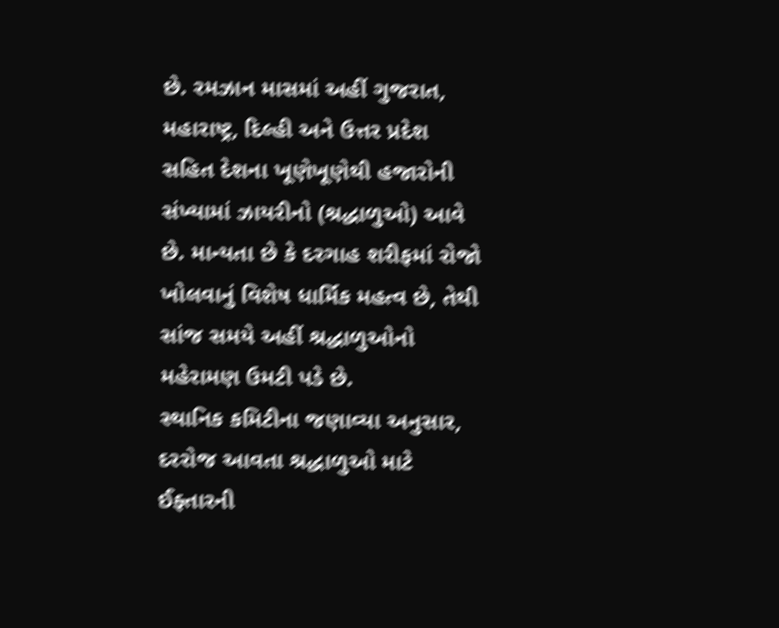છે. રમઝાન માસમાં અહીં ગુજરાત, મહારાષ્ટ્ર, દિલ્હી અને ઉત્તર પ્રદેશ સહિત દેશના ખૂણેખૂણેથી હજારોની સંખ્યામાં ઝાયરીનો (શ્રદ્ધાળુઓ) આવે છે. માન્યતા છે કે દરગાહ શરીફમાં રોજો ખોલવાનું વિશેષ ધાર્મિક મહત્વ છે, તેથી સાંજ સમયે અહીં શ્રદ્ધાળુઓનો મહેરામણ ઉમટી પડે છે.
સ્થાનિક કમિટીના જણાવ્યા અનુસાર, દરરોજ આવતા શ્રદ્ધાળુઓ માટે ઈફ્તારની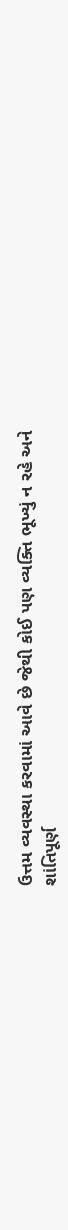ઉત્તમ વ્યવસ્થા કરવામાં આવે છે જેથી કોઈ પણ વ્યક્તિ ભૂખ્યું ન રહે અને શાંતિપૂર્ણ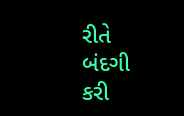રીતે બંદગી કરી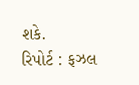શકે.
રિપોર્ટ : ફઝલ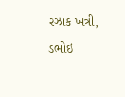રઝાક ખત્રી, ડભોઇ